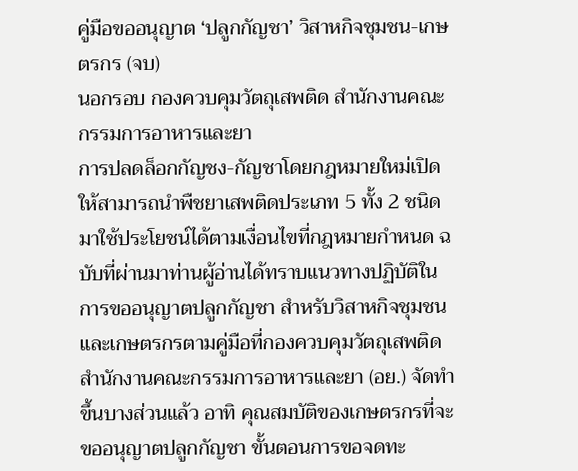คู่มือขออนุญาต ‘ปลูกกัญชา’ วิสาหกิจชุมชน-เกษตรกร (จบ)
นอกรอบ กองควบคุมวัตถุเสพติด สำนักงานคณะกรรมการอาหารและยา
การปลดล็อกกัญชง-กัญชาโดยกฎหมายใหม่เปิดให้สามารถนำพืชยาเสพติดประเภท 5 ทั้ง 2 ชนิดมาใช้ประโยชน์ได้ตามเงื่อนไขที่กฎหมายกำหนด ฉบับที่ผ่านมาท่านผู้อ่านได้ทราบแนวทางปฏิบัติในการขออนุญาตปลูกกัญชา สำหรับวิสาหกิจชุมชนและเกษตรกรตามคู่มือที่กองควบคุมวัตถุเสพติด สำนักงานคณะกรรมการอาหารและยา (อย.) จัดทำขึ้นบางส่วนแล้ว อาทิ คุณสมบัติของเกษตรกรที่จะขออนุญาตปลูกกัญชา ขั้นตอนการขอจดทะ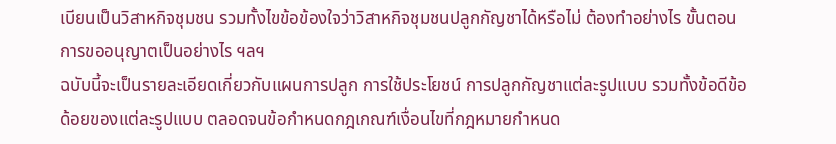เบียนเป็นวิสาหกิจชุมชน รวมทั้งไขข้อข้องใจว่าวิสาหกิจชุมชนปลูกกัญชาได้หรือไม่ ต้องทำอย่างไร ขั้นตอนการขออนุญาตเป็นอย่างไร ฯลฯ
ฉบับนี้จะเป็นรายละเอียดเกี่ยวกับแผนการปลูก การใช้ประโยชน์ การปลูกกัญชาแต่ละรูปแบบ รวมทั้งข้อดีข้อด้อยของแต่ละรูปแบบ ตลอดจนข้อกำหนดกฎเกณฑ์เงื่อนไขที่กฎหมายกำหนด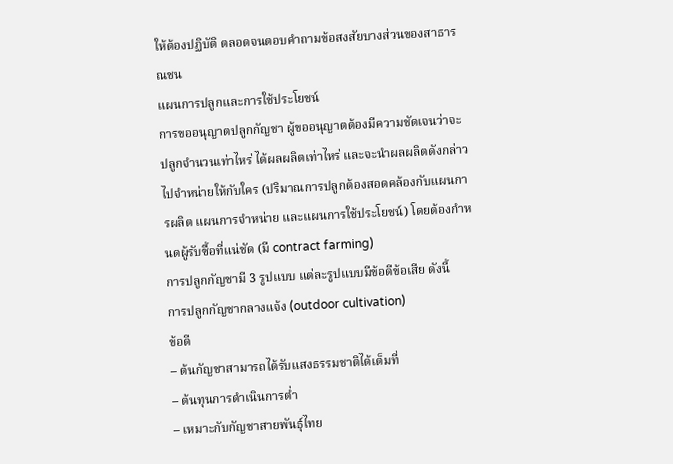ให้ต้องปฏิบัติ ตลอดจนตอบคำถามข้อสงสัยบางส่วนของสาธารณชน
แผนการปลูกและการใช้ประโยชน์
การขออนุญาตปลูกกัญชา ผู้ขออนุญาตต้องมีความชัดเจนว่าจะปลูกจำนวนเท่าไหร่ ได้ผลผลิตเท่าไหร่ และจะนำผลผลิตดังกล่าวไปจำหน่ายให้กับใคร (ปริมาณการปลูกต้องสอดคล้องกับแผนการผลิต แผนการจำหน่าย และแผนการใช้ประโยชน์) โดยต้องกำหนดผู้รับซื้อที่แน่ชัด (มี contract farming)
การปลูกกัญชามี 3 รูปแบบ แต่ละรูปแบบมีข้อดีข้อเสีย ดังนี้
การปลูกกัญชากลางแจ้ง (outdoor cultivation)
ข้อดี
– ต้นกัญชาสามารถได้รับแสงธรรมชาติได้เต็มที่
– ต้นทุนการดำเนินการต่ำ
– เหมาะกับกัญชาสายพันธุ์ไทย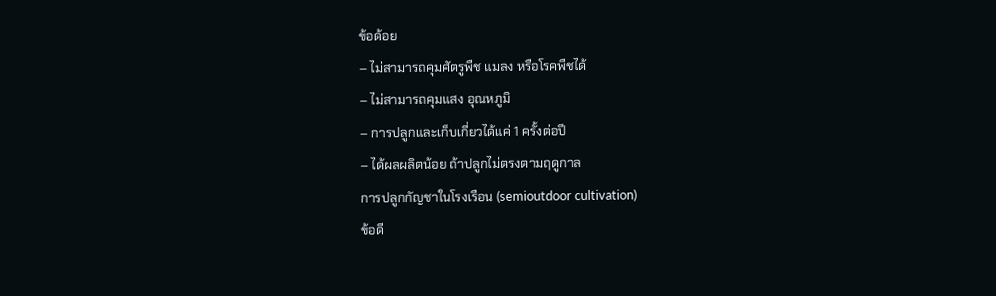ข้อด้อย
– ไม่สามารถคุมศัตรูพืช แมลง หรือโรคพืชได้
– ไม่สามารถคุมแสง อุณหภูมิ
– การปลูกและเก็บเกี่ยวได้แค่ 1 ครั้งต่อปี
– ได้ผลผลิตน้อย ถ้าปลูกไม่ตรงตามฤดูกาล
การปลูกกัญชาในโรงเรือน (semioutdoor cultivation)
ข้อดี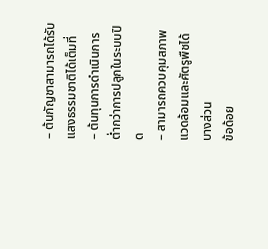– ต้นกัญชาสามารถได้รับแสงธรรมชาติได้เต็มที่
– ต้นทุนการดำเนินการต่ำกว่าการปลูกในระบบปิด
– สามารถควบคุมสภาพแวดล้อมและศัตรูพืชได้บางส่วน
ข้อด้อย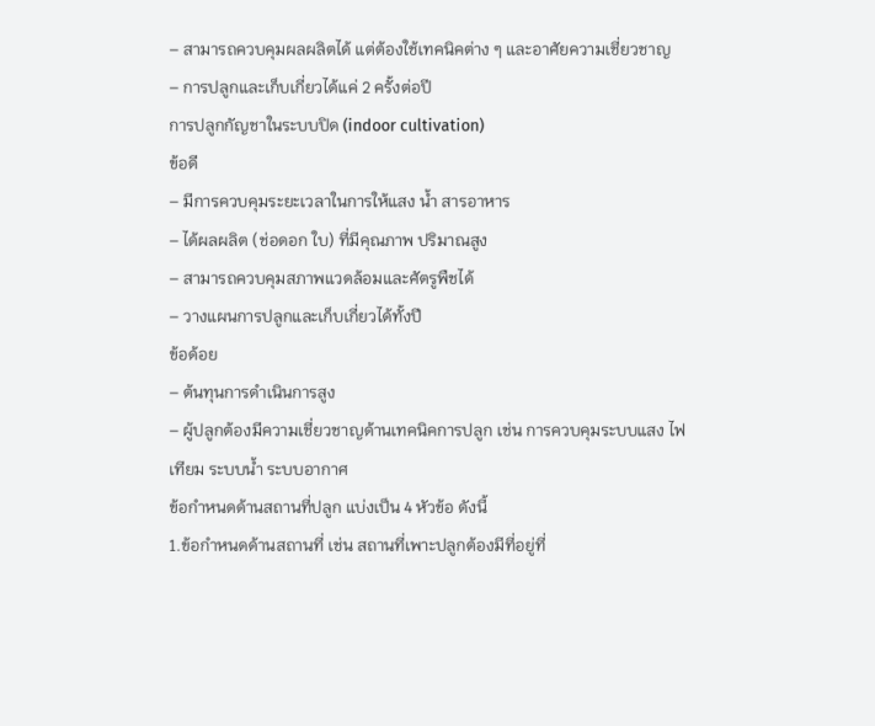– สามารถควบคุมผลผลิตได้ แต่ต้องใช้เทคนิคต่าง ๆ และอาศัยความเชี่ยวชาญ
– การปลูกและเก็บเกี่ยวได้แค่ 2 ครั้งต่อปี
การปลูกกัญชาในระบบปิด (indoor cultivation)
ข้อดี
– มีการควบคุมระยะเวลาในการให้แสง น้ำ สารอาหาร
– ได้ผลผลิต (ช่อดอก ใบ) ที่มีคุณภาพ ปริมาณสูง
– สามารถควบคุมสภาพแวดล้อมและศัตรูพืชได้
– วางแผนการปลูกและเก็บเกี่ยวได้ทั้งปี
ข้อด้อย
– ต้นทุนการดำเนินการสูง
– ผู้ปลูกต้องมีความเชี่ยวชาญด้านเทคนิคการปลูก เช่น การควบคุมระบบแสง ไฟเทียม ระบบน้ำ ระบบอากาศ
ข้อกำหนดด้านสถานที่ปลูก แบ่งเป็น 4 หัวข้อ ดังนี้
1.ข้อกำหนดด้านสถานที่ เช่น สถานที่เพาะปลูกต้องมีที่อยู่ที่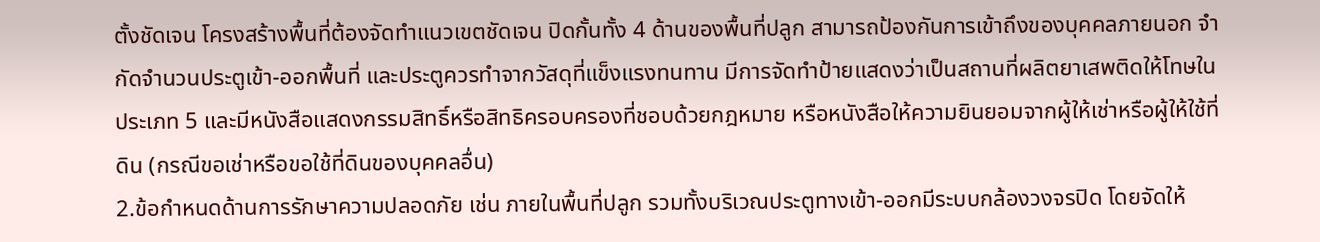ตั้งชัดเจน โครงสร้างพื้นที่ต้องจัดทำแนวเขตชัดเจน ปิดกั้นทั้ง 4 ด้านของพื้นที่ปลูก สามารถป้องกันการเข้าถึงของบุคคลภายนอก จำกัดจำนวนประตูเข้า-ออกพื้นที่ และประตูควรทำจากวัสดุที่แข็งแรงทนทาน มีการจัดทำป้ายแสดงว่าเป็นสถานที่ผลิตยาเสพติดให้โทษในประเภท 5 และมีหนังสือแสดงกรรมสิทธิ์หรือสิทธิครอบครองที่ชอบด้วยกฎหมาย หรือหนังสือให้ความยินยอมจากผู้ให้เช่าหรือผู้ให้ใช้ที่ดิน (กรณีขอเช่าหรือขอใช้ที่ดินของบุคคลอื่น)
2.ข้อกำหนดด้านการรักษาความปลอดภัย เช่น ภายในพื้นที่ปลูก รวมทั้งบริเวณประตูทางเข้า-ออกมีระบบกล้องวงจรปิด โดยจัดให้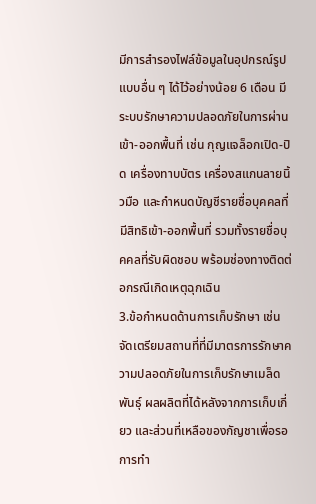มีการสำรองไฟล์ข้อมูลในอุปกรณ์รูปแบบอื่น ๆ ได้ไว้อย่างน้อย 6 เดือน มีระบบรักษาความปลอดภัยในการผ่านเข้า-ออกพื้นที่ เช่น กุญแจล็อกเปิด-ปิด เครื่องทาบบัตร เครื่องสแกนลายนิ้วมือ และกำหนดบัญชีรายชื่อบุคคลที่มีสิทธิเข้า-ออกพื้นที่ รวมทั้งรายชื่อบุคคลที่รับผิดชอบ พร้อมช่องทางติดต่อกรณีเกิดเหตุฉุกเฉิน
3.ข้อกำหนดด้านการเก็บรักษา เช่น จัดเตรียมสถานที่ที่มีมาตรการรักษาความปลอดภัยในการเก็บรักษาเมล็ดพันธุ์ ผลผลิตที่ได้หลังจากการเก็บเกี่ยว และส่วนที่เหลือของกัญชาเพื่อรอการทำ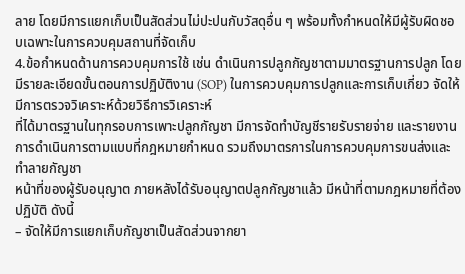ลาย โดยมีการแยกเก็บเป็นสัดส่วนไม่ปะปนกับวัสดุอื่น ๆ พร้อมทั้งกำหนดให้มีผู้รับผิดชอบเฉพาะในการควบคุมสถานที่จัดเก็บ
4.ข้อกำหนดด้านการควบคุมการใช้ เช่น ดำเนินการปลูกกัญชาตามมาตรฐานการปลูก โดยมีรายละเอียดขั้นตอนการปฏิบัติงาน (SOP) ในการควบคุมการปลูกและการเก็บเกี่ยว จัดให้มีการตรวจวิเคราะห์ด้วยวิธีการวิเคราะห์
ที่ได้มาตรฐานในทุกรอบการเพาะปลูกกัญชา มีการจัดทำบัญชีรายรับรายจ่าย และรายงานการดำเนินการตามแบบที่กฎหมายกำหนด รวมถึงมาตรการในการควบคุมการขนส่งและทำลายกัญชา
หน้าที่ของผู้รับอนุญาต ภายหลังได้รับอนุญาตปลูกกัญชาแล้ว มีหน้าที่ตามกฎหมายที่ต้องปฏิบัติ ดังนี้
– จัดให้มีการแยกเก็บกัญชาเป็นสัดส่วนจากยา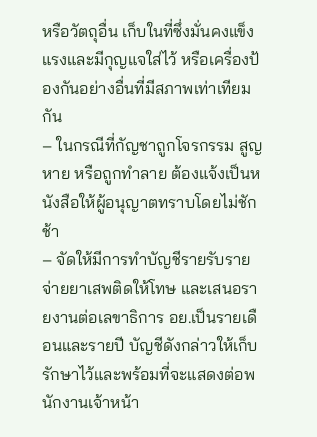หรือวัตถุอื่น เก็บในที่ซึ่งมั่นคงแข็งแรงและมีกุญแจใส่ไว้ หรือเครื่องป้องกันอย่างอื่นที่มีสภาพเท่าเทียมกัน
– ในกรณีที่กัญชาถูกโจรกรรม สูญหาย หรือถูกทำลาย ต้องแจ้งเป็นหนังสือให้ผู้อนุญาตทราบโดยไม่ชักช้า
– จัดให้มีการทำบัญชีรายรับรายจ่ายยาเสพติดให้โทษ และเสนอรายงานต่อเลขาธิการ อย.เป็นรายเดือนและรายปี บัญชีดังกล่าวให้เก็บรักษาไว้และพร้อมที่จะแสดงต่อพนักงานเจ้าหน้า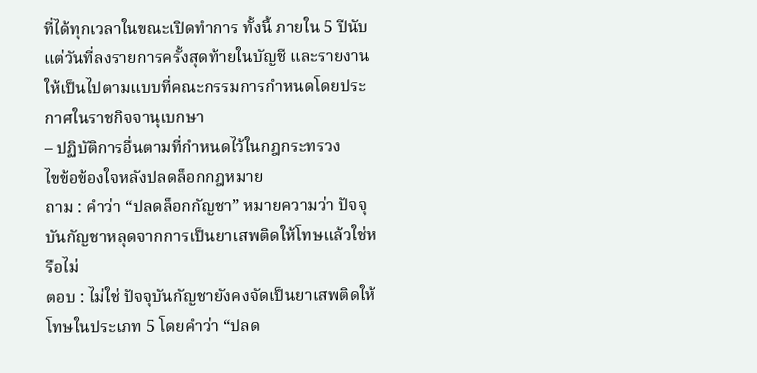ที่ได้ทุกเวลาในขณะเปิดทำการ ทั้งนี้ ภายใน 5 ปีนับแต่วันที่ลงรายการครั้งสุดท้ายในบัญชี และรายงานให้เป็นไปตามแบบที่คณะกรรมการกำหนดโดยประกาศในราชกิจจานุเบกษา
– ปฏิบัติการอื่นตามที่กำหนดไว้ในกฎกระทรวง
ไขข้อข้องใจหลังปลดล็อกกฎหมาย
ถาม : คำว่า “ปลดล็อกกัญชา” หมายความว่า ปัจจุบันกัญชาหลุดจากการเป็นยาเสพติดให้โทษแล้วใช่หรือไม่
ตอบ : ไม่ใช่ ปัจจุบันกัญชายังคงจัดเป็นยาเสพติดให้โทษในประเภท 5 โดยคำว่า “ปลด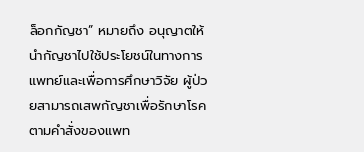ล็อกกัญชา” หมายถึง อนุญาตให้นำกัญชาไปใช้ประโยชน์ในทางการแพทย์และเพื่อการศึกษาวิจัย ผู้ป่วยสามารถเสพกัญชาเพื่อรักษาโรคตามคำสั่งของแพท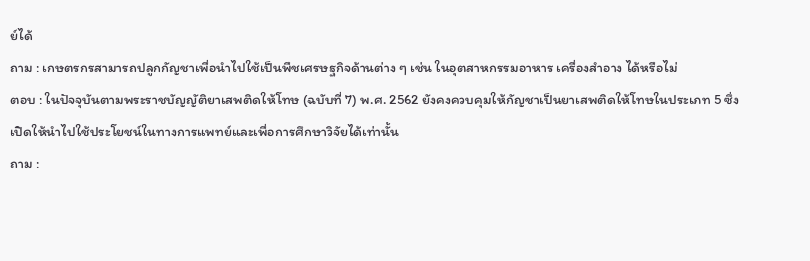ย์ได้
ถาม : เกษตรกรสามารถปลูกกัญชาเพื่อนำไปใช้เป็นพืชเศรษฐกิจด้านต่าง ๆ เช่น ในอุตสาหกรรมอาหาร เครื่องสำอาง ได้หรือไม่
ตอบ : ในปัจจุบันตามพระราชบัญญัติยาเสพติดให้โทษ (ฉบับที่ 7) พ.ศ. 2562 ยังคงควบคุมให้กัญชาเป็นยาเสพติดให้โทษในประเภท 5 ซึ่งเปิดให้นำไปใช้ประโยชน์ในทางการแพทย์และเพื่อการศึกษาวิจัยได้เท่านั้น
ถาม :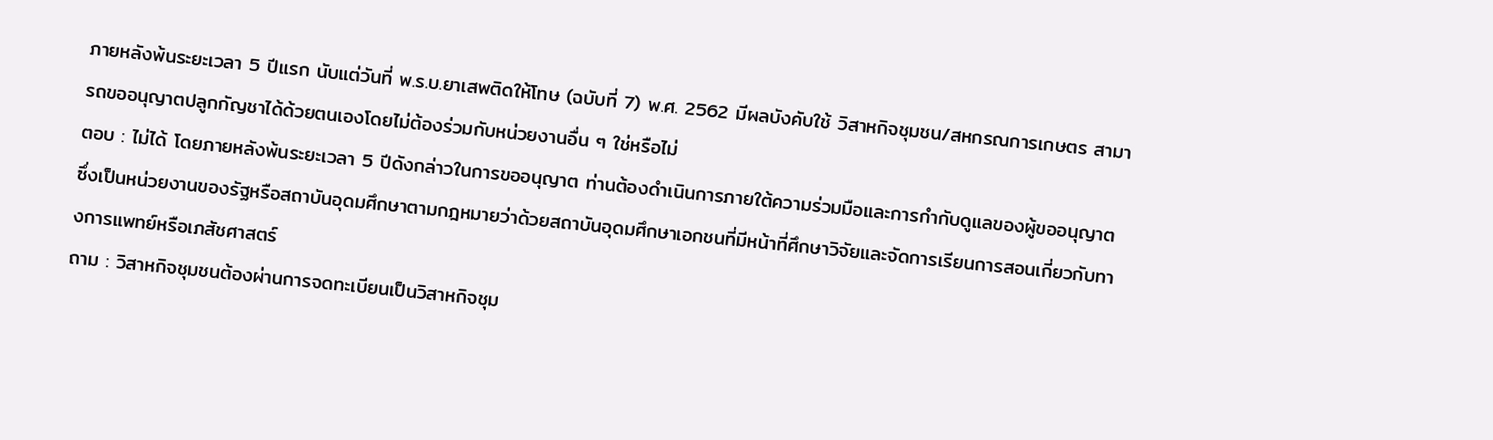ภายหลังพ้นระยะเวลา 5 ปีแรก นับแต่วันที่ พ.ร.บ.ยาเสพติดให้โทษ (ฉบับที่ 7) พ.ศ. 2562 มีผลบังคับใช้ วิสาหกิจชุมชน/สหกรณการเกษตร สามารถขออนุญาตปลูกกัญชาได้ด้วยตนเองโดยไม่ต้องร่วมกับหน่วยงานอื่น ๆ ใช่หรือไม่
ตอบ : ไม่ได้ โดยภายหลังพ้นระยะเวลา 5 ปีดังกล่าวในการขออนุญาต ท่านต้องดำเนินการภายใต้ความร่วมมือและการกำกับดูแลของผู้ขออนุญาต ซึ่งเป็นหน่วยงานของรัฐหรือสถาบันอุดมศึกษาตามกฎหมายว่าด้วยสถาบันอุดมศึกษาเอกชนที่มีหน้าที่ศึกษาวิจัยและจัดการเรียนการสอนเกี่ยวกับทางการแพทย์หรือเภสัชศาสตร์
ถาม : วิสาหกิจชุมชนต้องผ่านการจดทะเบียนเป็นวิสาหกิจชุม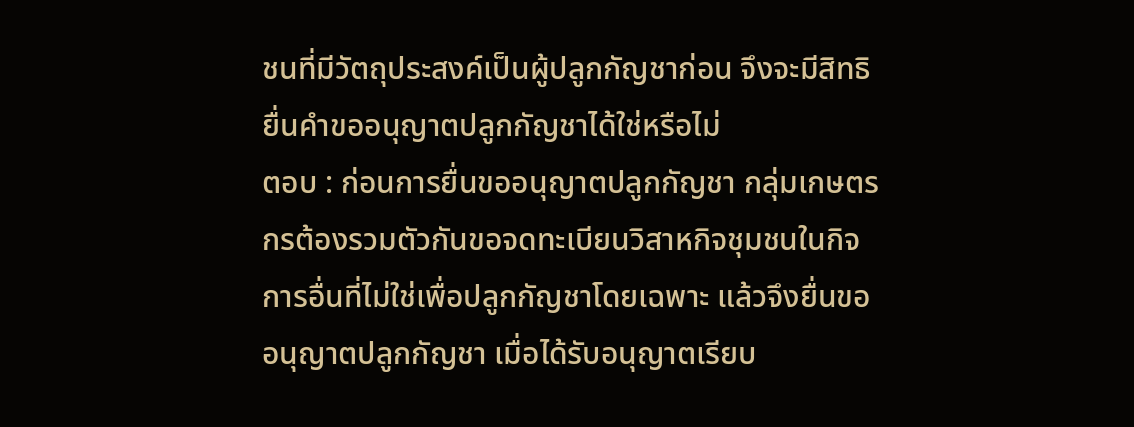ชนที่มีวัตถุประสงค์เป็นผู้ปลูกกัญชาก่อน จึงจะมีสิทธิยื่นคำขออนุญาตปลูกกัญชาได้ใช่หรือไม่
ตอบ : ก่อนการยื่นขออนุญาตปลูกกัญชา กลุ่มเกษตรกรต้องรวมตัวกันขอจดทะเบียนวิสาหกิจชุมชนในกิจการอื่นที่ไม่ใช่เพื่อปลูกกัญชาโดยเฉพาะ แล้วจึงยื่นขออนุญาตปลูกกัญชา เมื่อได้รับอนุญาตเรียบ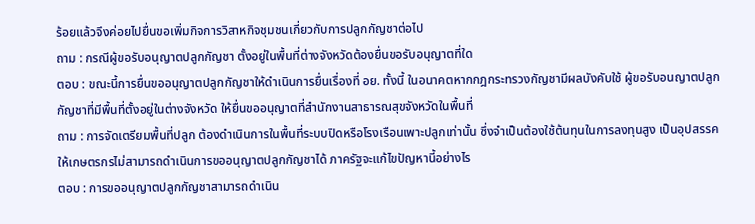ร้อยแล้วจึงค่อยไปยื่นขอเพิ่มกิจการวิสาหกิจชุมชนเกี่ยวกับการปลูกกัญชาต่อไป
ถาม : กรณีผู้ขอรับอนุญาตปลูกกัญชา ตั้งอยู่ในพื้นที่ต่างจังหวัดต้องยื่นขอรับอนุญาตที่ใด
ตอบ : ขณะนี้การยื่นขออนุญาตปลูกกัญชาให้ดำเนินการยื่นเรื่องที่ อย. ทั้งนี้ ในอนาคตหากกฎกระทรวงกัญชามีผลบังคับใช้ ผู้ขอรับอนญาตปลูกกัญชาที่มีพื้นที่ตั้งอยู่ในต่างจังหวัด ให้ยื่นขออนุญาตที่สำนักงานสาธารณสุขจังหวัดในพื้นที่
ถาม : การจัดเตรียมพื้นที่ปลูก ต้องดำเนินการในพื้นที่ระบบปิดหรือโรงเรือนเพาะปลูกเท่านั้น ซึ่งจำเป็นต้องใช้ต้นทุนในการลงทุนสูง เป็นอุปสรรคให้เกษตรกรไม่สามารถดำเนินการขออนุญาตปลูกกัญชาได้ ภาครัฐจะแก้ไขปัญหานี้อย่างไร
ตอบ : การขออนุญาตปลูกกัญชาสามารถดำเนิน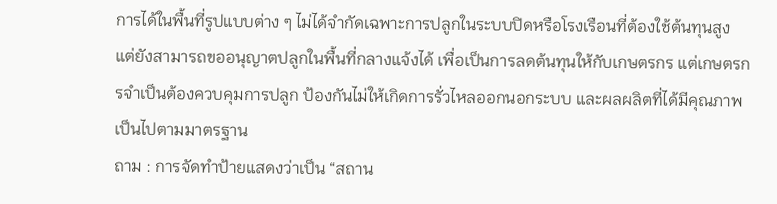การได้ในพื้นที่รูปแบบต่าง ๆ ไม่ได้จำกัดเฉพาะการปลูกในระบบปิดหรือโรงเรือนที่ต้องใช้ต้นทุนสูง แต่ยังสามารถขออนุญาตปลูกในพื้นที่กลางแจ้งได้ เพื่อเป็นการลดต้นทุนให้กับเกษตรกร แต่เกษตรกรจำเป็นต้องควบคุมการปลูก ป้องกันไม่ให้เกิดการรั่วไหลออกนอกระบบ และผลผลิตที่ได้มีคุณภาพ เป็นไปตามมาตรฐาน
ถาม : การจัดทำป้ายแสดงว่าเป็น “สถาน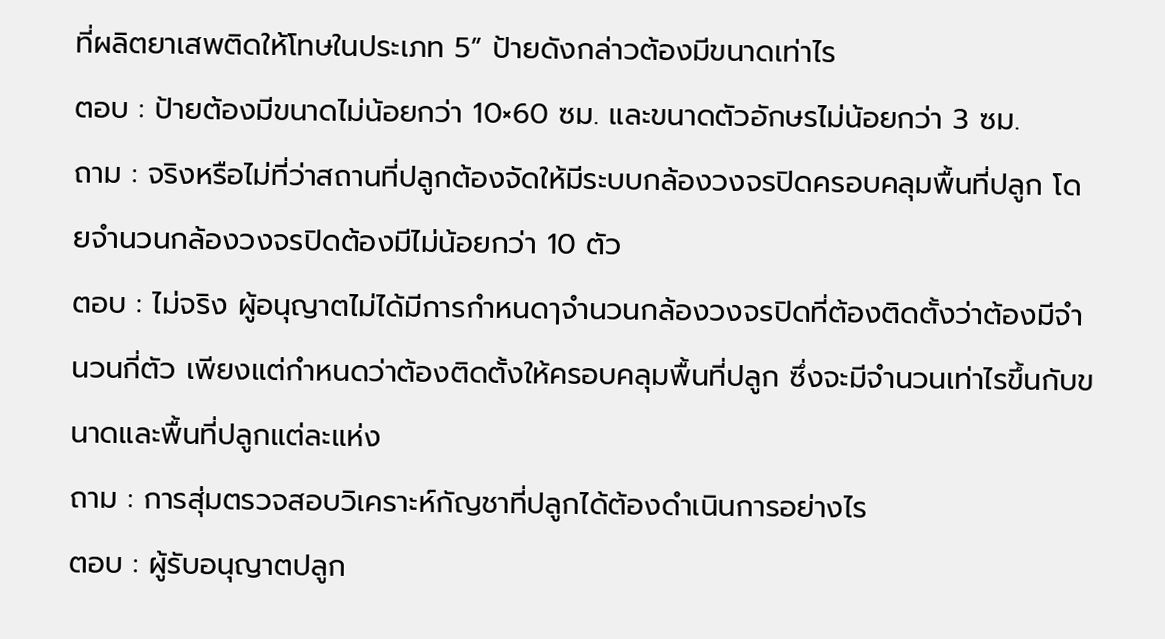ที่ผลิตยาเสพติดให้โทษในประเภท 5” ป้ายดังกล่าวต้องมีขนาดเท่าไร
ตอบ : ป้ายต้องมีขนาดไม่น้อยกว่า 10×60 ซม. และขนาดตัวอักษรไม่น้อยกว่า 3 ซม.
ถาม : จริงหรือไม่ที่ว่าสถานที่ปลูกต้องจัดให้มีระบบกล้องวงจรปิดครอบคลุมพื้นที่ปลูก โดยจำนวนกล้องวงจรปิดต้องมีไม่น้อยกว่า 10 ตัว
ตอบ : ไม่จริง ผู้อนุญาตไม่ได้มีการกำหนดๅจำนวนกล้องวงจรปิดที่ต้องติดตั้งว่าต้องมีจำนวนกี่ตัว เพียงแต่กำหนดว่าต้องติดตั้งให้ครอบคลุมพื้นที่ปลูก ซึ่งจะมีจำนวนเท่าไรขึ้นกับขนาดและพื้นที่ปลูกแต่ละแห่ง
ถาม : การสุ่มตรวจสอบวิเคราะห์กัญชาที่ปลูกได้ต้องดำเนินการอย่างไร
ตอบ : ผู้รับอนุญาตปลูก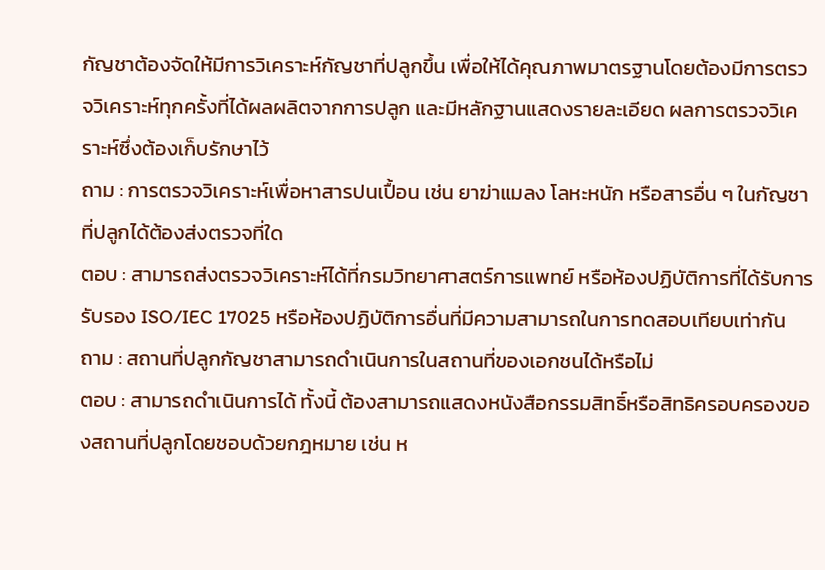กัญชาต้องจัดให้มีการวิเคราะห์กัญชาที่ปลูกขึ้น เพื่อให้ได้คุณภาพมาตรฐานโดยต้องมีการตรวจวิเคราะห์ทุกครั้งที่ได้ผลผลิตจากการปลูก และมีหลักฐานแสดงรายละเอียด ผลการตรวจวิเคราะห์ซึ่งต้องเก็บรักษาไว้
ถาม : การตรวจวิเคราะห์เพื่อหาสารปนเปื้อน เช่น ยาฆ่าแมลง โลหะหนัก หรือสารอื่น ๆ ในกัญชาที่ปลูกได้ต้องส่งตรวจที่ใด
ตอบ : สามารถส่งตรวจวิเคราะห์ได้ที่กรมวิทยาศาสตร์การแพทย์ หรือห้องปฏิบัติการที่ได้รับการรับรอง ISO/IEC 17025 หรือห้องปฏิบัติการอื่นที่มีความสามารถในการทดสอบเทียบเท่ากัน
ถาม : สถานที่ปลูกกัญชาสามารถดำเนินการในสถานที่ของเอกชนได้หรือไม่
ตอบ : สามารถดำเนินการได้ ทั้งนี้ ต้องสามารถแสดงหนังสือกรรมสิทธิ์หรือสิทธิครอบครองของสถานที่ปลูกโดยชอบด้วยกฎหมาย เช่น ห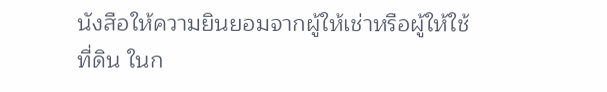นังสือให้ความยินยอมจากผู้ให้เช่าหรือผู้ให้ใช้ที่ดิน ในก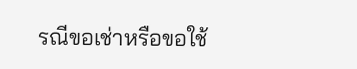รณีขอเช่าหรือขอใช้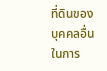ที่ดินของบุคคลอื่นในการ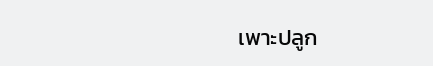เพาะปลูก